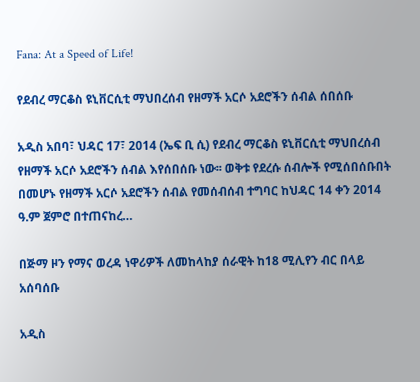Fana: At a Speed of Life!

የደብረ ማርቆስ ዩኒቨርሲቲ ማህበረሰብ የዘማች አርሶ አደሮችን ሰብል ሰበሰቡ

አዲስ አበባ፣ ህዳር 17፣ 2014 (ኤፍ ቢ ሲ) የደብረ ማርቆስ ዩኒቨርሲቲ ማህበረሰብ የዘማች አርሶ አደሮችን ሰብል እየሰበሰቡ ነው፡፡ ወቅቱ የደረሱ ሰብሎች የሚሰበሰቡበት በመሆኑ የዘማች አርሶ አደሮችን ሰብል የመሰብሰብ ተግባር ከህዳር 14 ቀን 2014 ዓ.ም ጀምሮ በተጠናከረ…

በጅማ ዞን የማና ወረዳ ነዋሪዎች ለመከላከያ ሰራዊት ከ18 ሚሊየን ብር በላይ አሰባሰቡ

አዲስ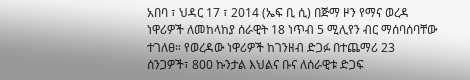አበባ ፣ ህዳር 17 ፣ 2014 (ኤፍ ቢ ሲ) በጅማ ዞን የማና ወረዳ ነዋሪዎች ለመከላከያ ሰራዊት 18 ነጥብ 5 ሚሊየን ብር ማሰባሰባቸው ተገለፀ። የወረዳው ነዋሪዎች ከገንዘብ ድጋፉ በተጨማሪ 23 ሰንጋዎች፣ 800 ኩንታል እህልና ቡና ለሰራዊቱ ድጋፍ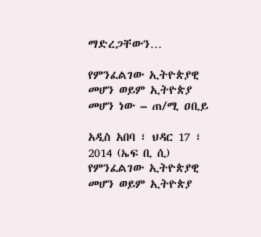ማድረጋቸውን…

የምንፈልገው ኢትዮጵያዊ መሆን ወይም ኢትዮጵያ መሆን ነው – ጠ/ሚ ዐቢይ

አዲስ አበባ ፣ ህዳር 17 ፣ 2014 (ኤፍ ቢ ሲ) የምንፈልገው ኢትዮጵያዊ መሆን ወይም ኢትዮጵያ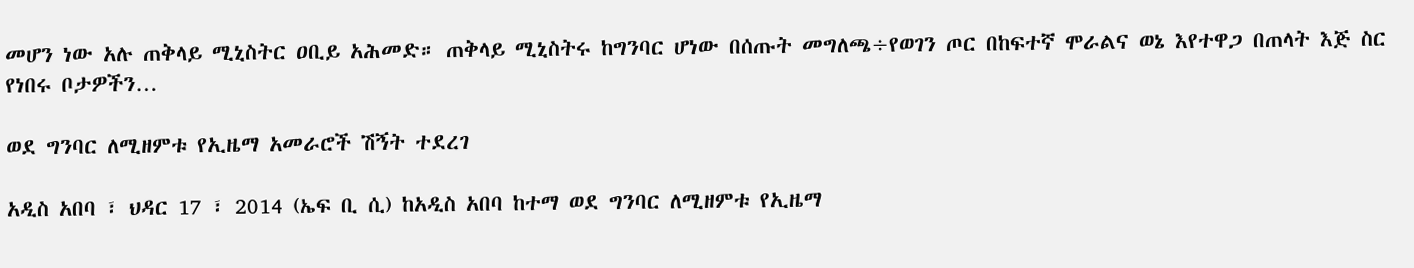መሆን ነው አሉ ጠቅላይ ሚኒስትር ዐቢይ አሕመድ። ጠቅላይ ሚኒስትሩ ከግንባር ሆነው በሰጡት መግለጫ÷የወገን ጦር በከፍተኛ ሞራልና ወኔ እየተዋጋ በጠላት እጅ ስር የነበሩ ቦታዎችን…

ወደ ግንባር ለሚዘምቱ የኢዜማ አመራሮች ሽኝት ተደረገ

አዲስ አበባ ፣ ህዳር 17 ፣ 2014 (ኤፍ ቢ ሲ) ከአዲስ አበባ ከተማ ወደ ግንባር ለሚዘምቱ የኢዜማ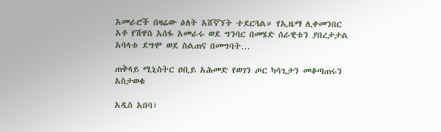አመራሮች በዛሬው ዕለት አሸኛኘት ተደርጓል። የኢዜማ ሊቀመንበር አቶ የሽዋስ አሰፋ አመራሩ ወደ ግንባር በመሄድ ሰራዊቱን ያበረታታል አባላቱ ደግሞ ወደ ስልጠና በመግባት…

ጠቅላይ ሚኒስትር ዐቢይ አሕመድ የወገን ጦር ካሳጊታን መቆጣጠሩን አስታወቁ

አዲስ አበባ፣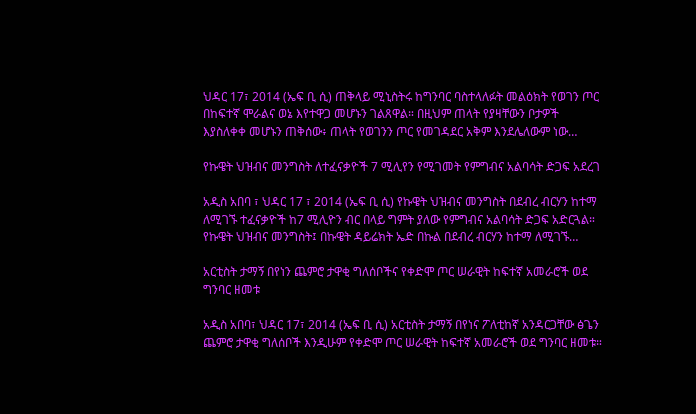ህዳር 17፣ 2014 (ኤፍ ቢ ሲ) ጠቅላይ ሚኒስትሩ ከግንባር ባስተላለፉት መልዕክት የወገን ጦር በከፍተኛ ሞራልና ወኔ እየተዋጋ መሆኑን ገልጸዋል። በዚህም ጠላት የያዛቸውን ቦታዎች እያስለቀቀ መሆኑን ጠቅሰው፥ ጠላት የወገንን ጦር የመገዳደር አቅም እንደሌለውም ነው…

የኩዌት ህዝብና መንግስት ለተፈናቃዮች 7 ሚሊየን የሚገመት የምግብና አልባሳት ድጋፍ አደረገ

አዲስ አበባ ፣ ህዳር 17 ፣ 2014 (ኤፍ ቢ ሲ) የኩዌት ህዝብና መንግስት በደብረ ብርሃን ከተማ ለሚገኙ ተፈናቃዮች ከ7 ሚሊዮን ብር በላይ ግምት ያለው የምግብና አልባሳት ድጋፍ አድርጓል።   የኩዌት ህዝብና መንግስት፤ በኩዌት ዳይሬክት ኤድ በኩል በደብረ ብርሃን ከተማ ለሚገኙ…

አርቲስት ታማኝ በየነን ጨምሮ ታዋቂ ግለሰቦችና የቀድሞ ጦር ሠራዊት ከፍተኛ አመራሮች ወደ ግንባር ዘመቱ

አዲስ አበባ፣ ህዳር 17፣ 2014 (ኤፍ ቢ ሲ) አርቲስት ታማኝ በየነና ፖለቲከኛ አንዳርጋቸው ፅጌን ጨምሮ ታዋቂ ግለሰቦች እንዲሁም የቀድሞ ጦር ሠራዊት ከፍተኛ አመራሮች ወደ ግንባር ዘመቱ።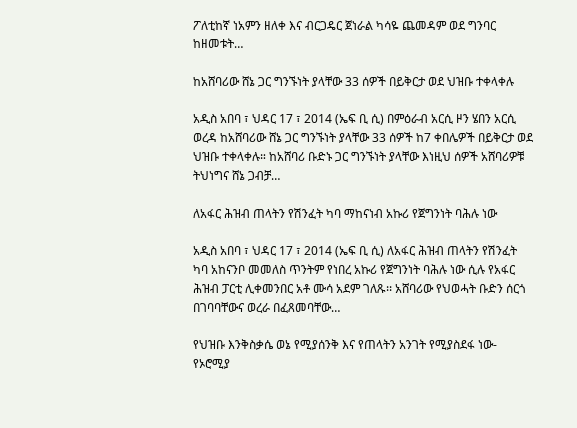ፖለቲከኛ ነአምን ዘለቀ እና ብርጋዴር ጀነራል ካሳዬ ጨመዳም ወደ ግንባር ከዘመቱት…

ከአሸባሪው ሸኔ ጋር ግንኙነት ያላቸው 33 ሰዎች በይቅርታ ወደ ህዝቡ ተቀላቀሉ

አዲስ አበባ ፣ ህዳር 17 ፣ 2014 (ኤፍ ቢ ሲ) በምዕራብ አርሲ ዞን ሄበን አርሲ ወረዳ ከአሸባሪው ሸኔ ጋር ግንኙነት ያላቸው 33 ሰዎች ከ7 ቀበሌዎች በይቅርታ ወደ ህዝቡ ተቀላቀሉ። ከአሸባሪ ቡድኑ ጋር ግንኙነት ያላቸው እነዚህ ሰዎች አሸባሪዎቹ ትህነግና ሸኔ ጋብቻ…

ለአፋር ሕዝብ ጠላትን የሽንፈት ካባ ማከናነብ አኩሪ የጀግንነት ባሕሉ ነው

አዲስ አበባ ፣ ህዳር 17 ፣ 2014 (ኤፍ ቢ ሲ) ለአፋር ሕዝብ ጠላትን የሽንፈት ካባ አከናንቦ መመለስ ጥንትም የነበረ አኩሪ የጀግንነት ባሕሉ ነው ሲሉ የአፋር ሕዝብ ፓርቲ ሊቀመንበር አቶ ሙሳ አደም ገለጹ፡፡ አሸባሪው የህወሓት ቡድን ሰርጎ በገባባቸውና ወረራ በፈጸመባቸው…

የህዝቡ እንቅስቃሴ ወኔ የሚያሰንቅ እና የጠላትን አንገት የሚያስደፋ ነው- የኦሮሚያ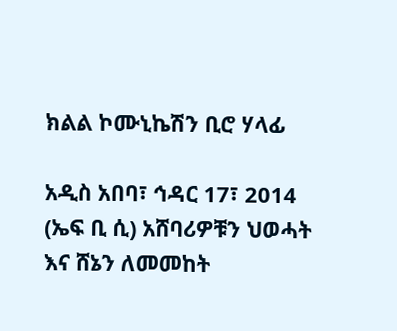ክልል ኮሙኒኬሽን ቢሮ ሃላፊ

አዲስ አበባ፣ ኅዳር 17፣ 2014 (ኤፍ ቢ ሲ) አሸባሪዎቹን ህወሓት እና ሸኔን ለመመከት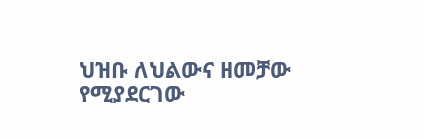ህዝቡ ለህልውና ዘመቻው የሚያደርገው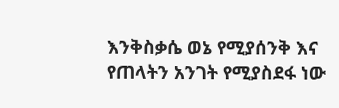እንቅስቃሴ ወኔ የሚያሰንቅ እና የጠላትን አንገት የሚያስደፋ ነው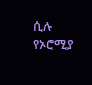ሲሉ የኦሮሚያ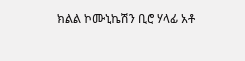ክልል ኮሙኒኬሽን ቢሮ ሃላፊ አቶ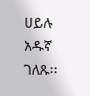ሀይሉ አዱኛ ገለጹ፡፡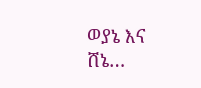ወያኔ እና ሸኔ…